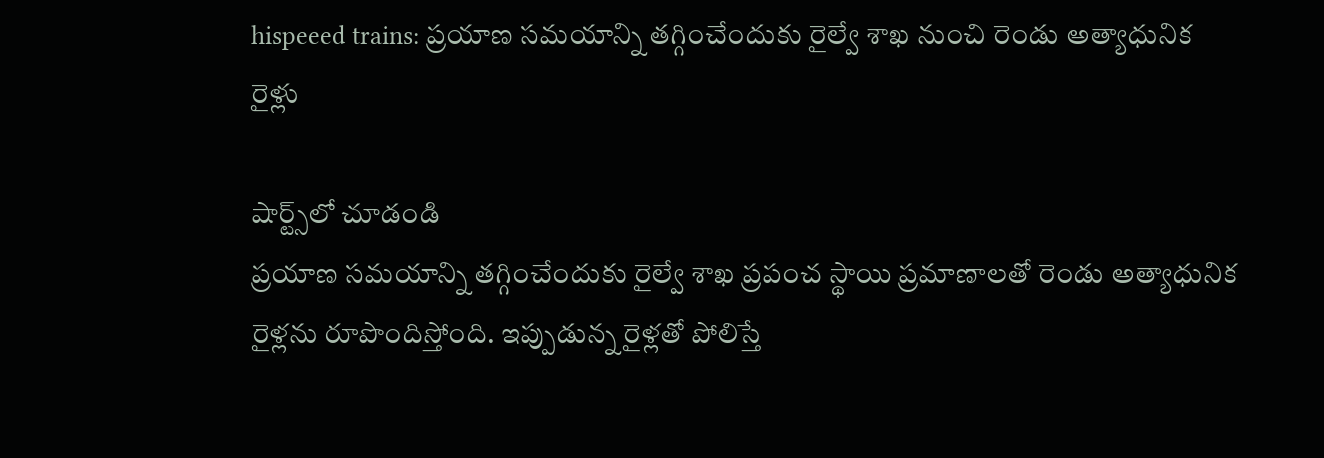hispeeed trains: ప్రయాణ సమయాన్ని తగ్గించేందుకు రైల్వే శాఖ నుంచి రెండు అత్యాధునిక రైళ్లు

షార్ట్స్‌లో చూడండి
ప్రయాణ సమయాన్ని తగ్గించేందుకు రైల్వే శాఖ ప్రపంచ స్థాయి ప్రమాణాలతో రెండు అత్యాధునిక రైళ్లను రూపొందిస్తోంది. ఇప్పుడున్న రైళ్లతో పోలిస్తే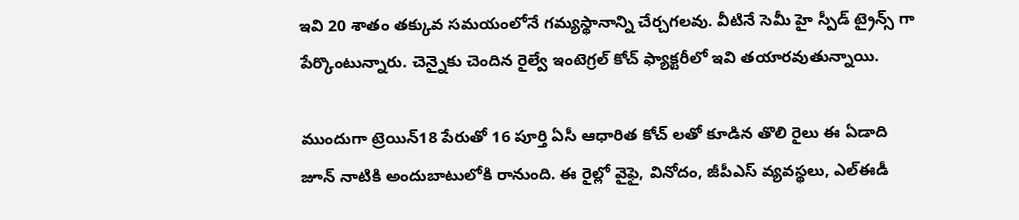ఇవి 20 శాతం తక్కువ సమయంలోనే గమ్యస్థానాన్ని చేర్చగలవు. వీటినే సెమీ హై స్పీడ్ ట్రైన్స్ గా పేర్కొంటున్నారు. చెన్నైకు చెందిన రైల్వే ఇంటెగ్రల్ కోచ్ ఫ్యాక్టరీలో ఇవి తయారవుతున్నాయి.

ముందుగా ట్రెయిన్18 పేరుతో 16 పూర్తి ఏసీ ఆధారిత కోచ్ లతో కూడిన తొలి రైలు ఈ ఏడాది జూన్ నాటికి అందుబాటులోకి రానుంది. ఈ రైల్లో వైఫై, వినోదం, జీపీఎస్ వ్యవస్థలు, ఎల్ఈడీ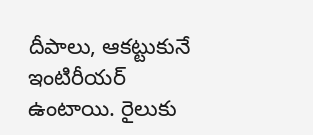దీపాలు, ఆకట్టుకునే ఇంటిరీయర్ ఉంటాయి. రైలుకు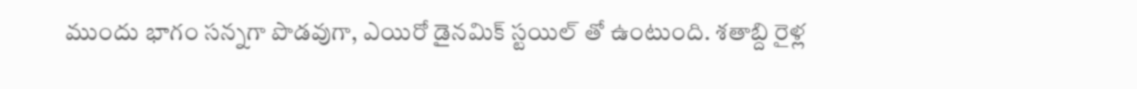ముందు భాగం సన్నగా పొడవుగా, ఎయిరో డైనమిక్ స్టయిల్ తో ఉంటుంది. శతాబ్ది రైళ్ల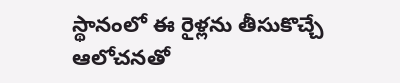స్థానంలో ఈ రైళ్లను తీసుకొచ్చే ఆలోచనతో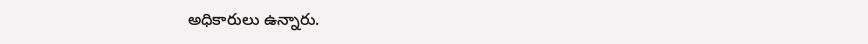అధికారులు ఉన్నారు.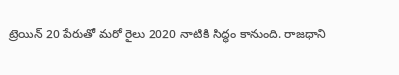ట్రెయిన్ 20 పేరుతో మరో రైలు 2020 నాటికి సిద్ధం కానుంది. రాజధాని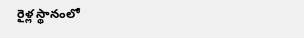రైళ్ల స్థానంలో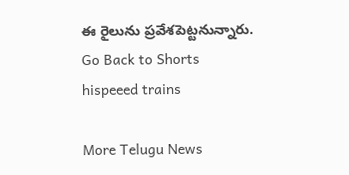ఈ రైలును ప్రవేశపెట్టనున్నారు.
Go Back to Shorts
hispeeed trains

More Telugu News